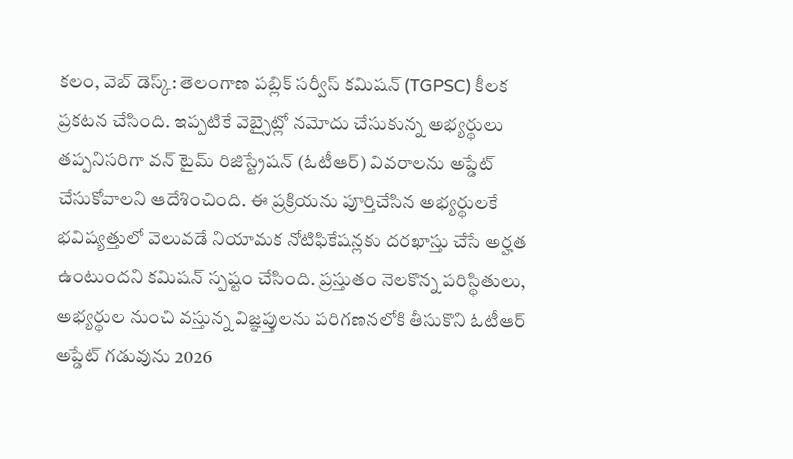కలం, వెబ్ డెస్క్: తెలంగాణ పబ్లిక్ సర్వీస్ కమిషన్ (TGPSC) కీలక ప్రకటన చేసింది. ఇప్పటికే వెబ్సైట్లో నమోదు చేసుకున్న అభ్యర్థులు తప్పనిసరిగా వన్ టైమ్ రిజిస్ట్రేషన్ (ఓటీఆర్) వివరాలను అప్డేట్ చేసుకోవాలని ఆదేశించింది. ఈ ప్రక్రియను పూర్తిచేసిన అభ్యర్థులకే భవిష్యత్తులో వెలువడే నియామక నోటిఫికేషన్లకు దరఖాస్తు చేసే అర్హత ఉంటుందని కమిషన్ స్పష్టం చేసింది. ప్రస్తుతం నెలకొన్న పరిస్థితులు, అభ్యర్థుల నుంచి వస్తున్న విజ్ఞప్తులను పరిగణనలోకి తీసుకొని ఓటీఆర్ అప్డేట్ గడువును 2026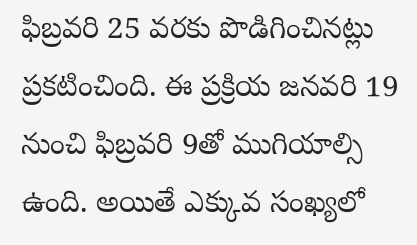ఫిబ్రవరి 25 వరకు పొడిగించినట్లు ప్రకటించింది. ఈ ప్రక్రియ జనవరి 19 నుంచి ఫిబ్రవరి 9తో ముగియాల్సి ఉంది. అయితే ఎక్కువ సంఖ్యలో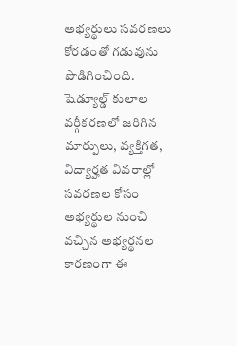అభ్యర్థులు సవరణలు కోరడంతో గడువును పొడిగించింది.
షెడ్యూల్డ్ కులాల వర్గీకరణలో జరిగిన మార్పులు, వ్యక్తిగత, విద్యార్హత వివరాల్లో సవరణల కోసం అభ్యర్థుల నుంచి వచ్చిన అభ్యర్థనల కారణంగా ఈ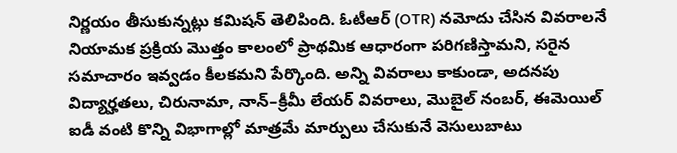నిర్ణయం తీసుకున్నట్లు కమిషన్ తెలిపింది. ఓటీఆర్ (OTR) నమోదు చేసిన వివరాలనే నియామక ప్రక్రియ మొత్తం కాలంలో ప్రాథమిక ఆధారంగా పరిగణిస్తామని, సరైన సమాచారం ఇవ్వడం కీలకమని పేర్కొంది. అన్ని వివరాలు కాకుండా, అదనపు విద్యార్హతలు, చిరునామా, నాన్–క్రీమీ లేయర్ వివరాలు, మొబైల్ నంబర్, ఈమెయిల్ ఐడీ వంటి కొన్ని విభాగాల్లో మాత్రమే మార్పులు చేసుకునే వెసులుబాటు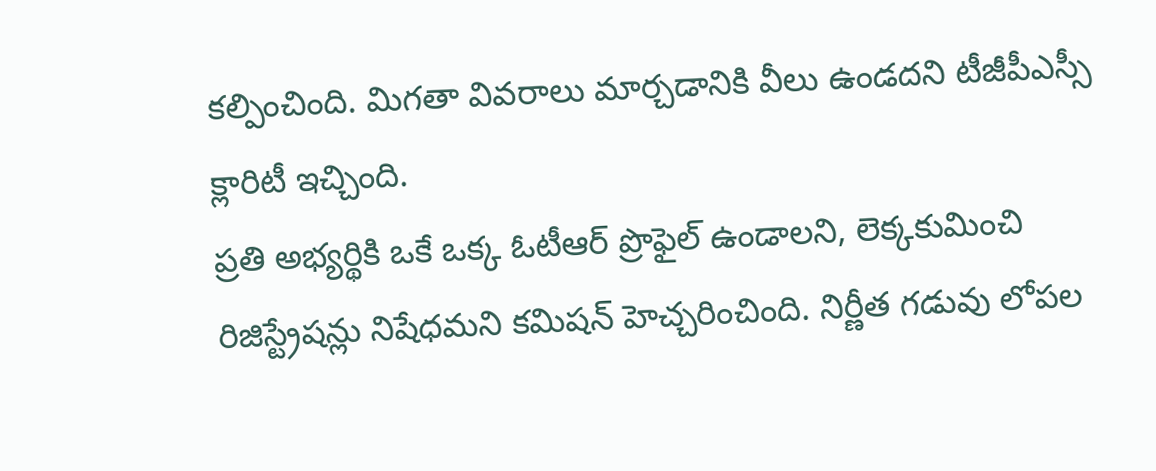కల్పించింది. మిగతా వివరాలు మార్చడానికి వీలు ఉండదని టీజీపీఎస్సీ క్లారిటీ ఇచ్చింది.
ప్రతి అభ్యర్థికి ఒకే ఒక్క ఓటీఆర్ ప్రొఫైల్ ఉండాలని, లెక్కకుమించి రిజిస్ట్రేషన్లు నిషేధమని కమిషన్ హెచ్చరించింది. నిర్ణీత గడువు లోపల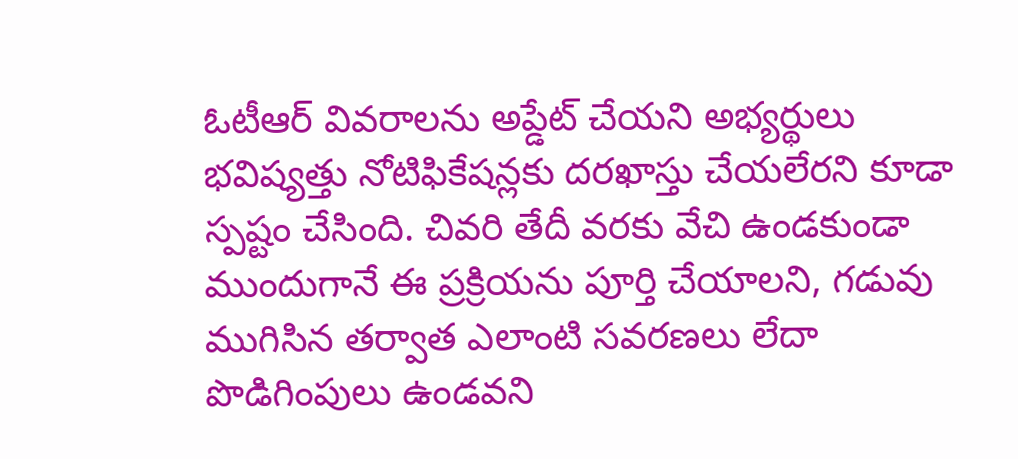ఓటీఆర్ వివరాలను అప్డేట్ చేయని అభ్యర్థులు భవిష్యత్తు నోటిఫికేషన్లకు దరఖాస్తు చేయలేరని కూడా స్పష్టం చేసింది. చివరి తేదీ వరకు వేచి ఉండకుండా ముందుగానే ఈ ప్రక్రియను పూర్తి చేయాలని, గడువు ముగిసిన తర్వాత ఎలాంటి సవరణలు లేదా పొడిగింపులు ఉండవని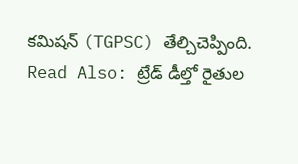కమిషన్ (TGPSC) తేల్చిచెప్పింది.
Read Also: ట్రేడ్ డీల్తో రైతుల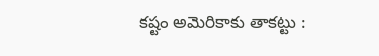కష్టం అమెరికాకు తాకట్టు :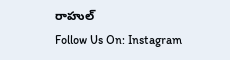రాహుల్
Follow Us On: Instagram